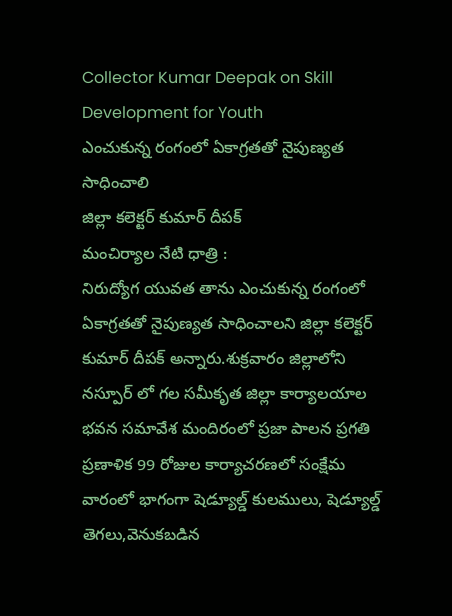Collector Kumar Deepak on Skill Development for Youth
ఎంచుకున్న రంగంలో ఏకాగ్రతతో నైపుణ్యత సాధించాలి
జిల్లా కలెక్టర్ కుమార్ దీపక్
మంచిర్యాల నేటి ధాత్రి :
నిరుద్యోగ యువత తాను ఎంచుకున్న రంగంలో ఏకాగ్రతతో నైపుణ్యత సాధించాలని జిల్లా కలెక్టర్ కుమార్ దీపక్ అన్నారు.శుక్రవారం జిల్లాలోని నస్పూర్ లో గల సమీకృత జిల్లా కార్యాలయాల భవన సమావేశ మందిరంలో ప్రజా పాలన ప్రగతి ప్రణాళిక 99 రోజుల కార్యాచరణలో సంక్షేమ వారంలో భాగంగా షెడ్యూల్డ్ కులములు, షెడ్యూల్డ్ తెగలు,వెనుకబడిన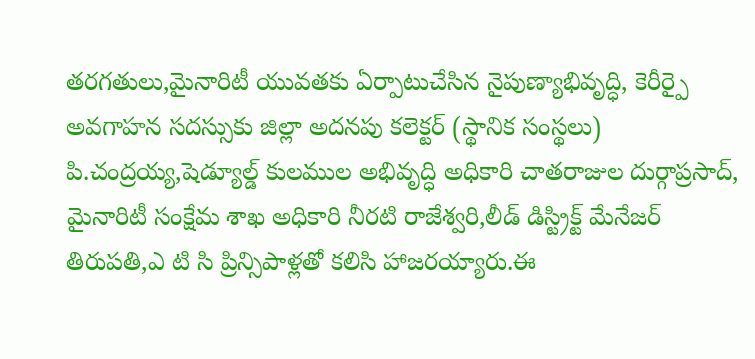తరగతులు,మైనారిటీ యువతకు ఏర్పాటుచేసిన నైపుణ్యాభివృద్ధి, కెరీర్పై అవగాహన సదస్సుకు జిల్లా అదనపు కలెక్టర్ (స్థానిక సంస్థలు) పి.చంద్రయ్య,షెడ్యూల్డ్ కులముల అభివృద్ధి అధికారి చాతరాజుల దుర్గాప్రసాద్, మైనారిటీ సంక్షేమ శాఖ అధికారి నీరటి రాజేశ్వరి,లీడ్ డిస్ట్రిక్ట్ మేనేజర్ తిరుపతి,ఎ టి సి ప్రిన్సిపాళ్లతో కలిసి హాజరయ్యారు.ఈ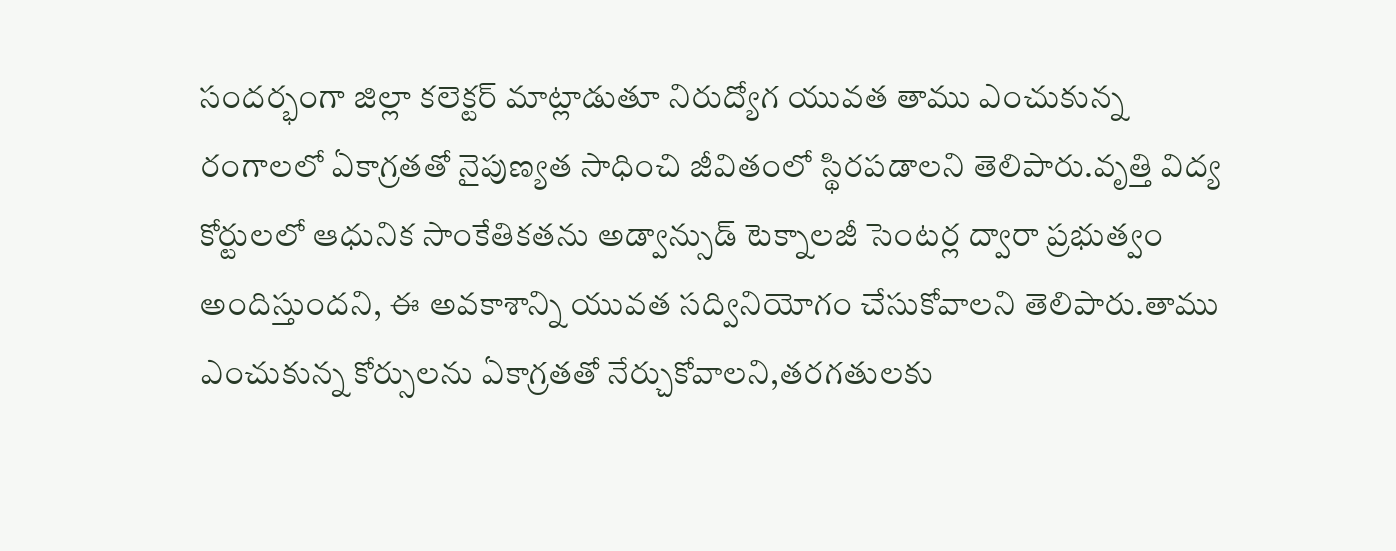సందర్భంగా జిల్లా కలెక్టర్ మాట్లాడుతూ నిరుద్యోగ యువత తాము ఎంచుకున్న రంగాలలో ఏకాగ్రతతో నైపుణ్యత సాధించి జీవితంలో స్థిరపడాలని తెలిపారు.వృత్తి విద్య కోర్టులలో ఆధునిక సాంకేతికతను అడ్వాన్సుడ్ టెక్నాలజీ సెంటర్ల ద్వారా ప్రభుత్వం అందిస్తుందని, ఈ అవకాశాన్ని యువత సద్వినియోగం చేసుకోవాలని తెలిపారు.తాము ఎంచుకున్న కోర్సులను ఏకాగ్రతతో నేర్చుకోవాలని,తరగతులకు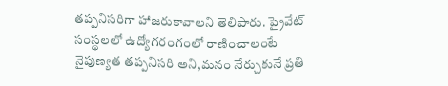తప్పనిసరిగా హాజరుకావాలని తెలిపారు. ప్రైవేట్ సంస్థలలో ఉద్యోగరంగంలో రాణించాలంటే నైపుణ్యత తప్పనిసరి అని,మనం నేర్చుకునే ప్రతి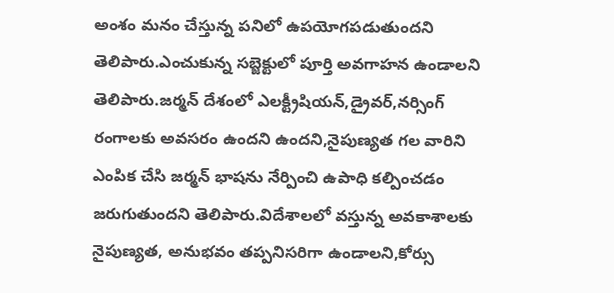అంశం మనం చేస్తున్న పనిలో ఉపయోగపడుతుందని తెలిపారు.ఎంచుకున్న సబ్జెక్టులో పూర్తి అవగాహన ఉండాలని తెలిపారు.జర్మన్ దేశంలో ఎలక్ట్రీషియన్,డ్రైవర్,నర్సింగ్ రంగాలకు అవసరం ఉందని ఉందని,నైపుణ్యత గల వారిని ఎంపిక చేసి జర్మన్ భాషను నేర్పించి ఉపాధి కల్పించడం జరుగుతుందని తెలిపారు.విదేశాలలో వస్తున్న అవకాశాలకు నైపుణ్యత, అనుభవం తప్పనిసరిగా ఉండాలని,కోర్సు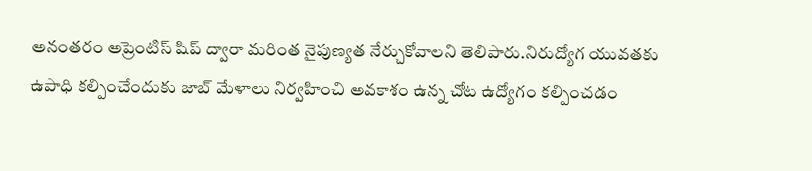అనంతరం అప్రెంటిస్ షిప్ ద్వారా మరింత నైపుణ్యత నేర్చుకోవాలని తెలిపారు.నిరుద్యోగ యువతకు ఉపాధి కల్పించేందుకు జాబ్ మేళాలు నిర్వహించి అవకాశం ఉన్న చోట ఉద్యోగం కల్పించడం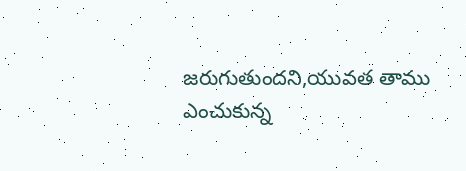జరుగుతుందని,యువత తాము ఎంచుకున్న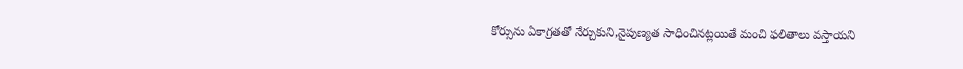కోర్సును ఏకాగ్రతతో నేర్చుకుని,నైపుణ్యత సాధించినట్లయితే మంచి ఫలితాలు వస్తాయని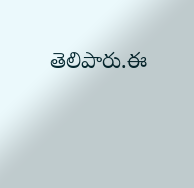తెలిపారు.ఈ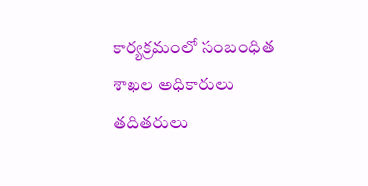కార్యక్రమంలో సంబంధిత శాఖల అధికారులు తదితరులు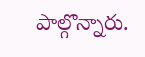పాల్గొన్నారు.